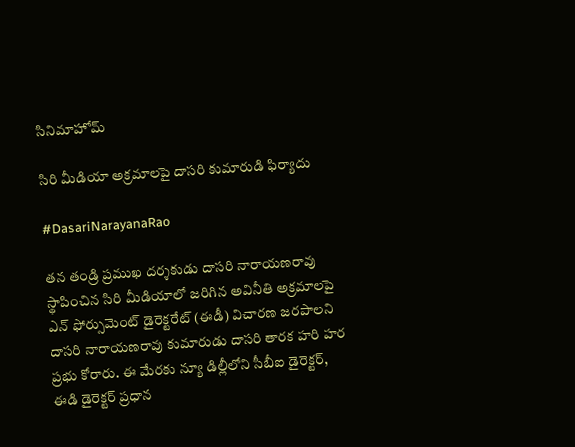సినిమాహోమ్

సిరి మీడియా అక్రమాలపై దాసరి కుమారుడి ఫిర్యాదు

#DasariNarayanaRao

తన తండ్రి ప్రముఖ దర్శకుడు దాసరి నారాయణరావు స్థాపించిన సిరి మీడియాలో జరిగిన అవినీతి అక్రమాలపై ఎన్ ఫోర్సుమెంట్ డైరెక్టరేట్ (ఈడీ) విచారణ జరపాలని దాసరి నారాయణరావు కుమారుడు దాసరి తారక హరి హర ప్రభు కోరారు. ఈ మేరకు న్యూ డిల్లీలోని సీబీఐ డైరెక్టర్, ఈడి డైరెక్టర్ ప్రధాన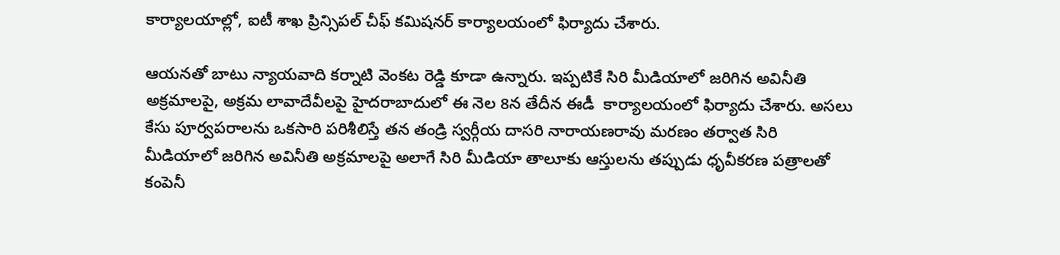కార్యాలయాల్లో, ఐటీ శాఖ ప్రిన్సిపల్ చీఫ్ కమిషనర్ కార్యాలయంలో ఫిర్యాదు చేశారు.

ఆయనతో బాటు న్యాయవాది కర్నాటి వెంకట రెడ్డి కూడా ఉన్నారు. ఇప్పటికే సిరి మీడియాలో జరిగిన అవినీతి అక్రమాలపై, అక్రమ లావాదేవీలపై హైదరాబాదులో ఈ నెల 8న తేదీన ఈడీ  కార్యాలయంలో ఫిర్యాదు చేశారు. అసలు కేసు పూర్వపరాలను ఒకసారి పరిశీలిస్తే తన తండ్రి స్వర్గీయ దాసరి నారాయణరావు మరణం తర్వాత సిరి మీడియాలో జరిగిన అవినీతి అక్రమాలపై అలాగే సిరి మీడియా తాలూకు ఆస్తులను తప్పుడు ధృవీకరణ పత్రాలతో కంపెనీ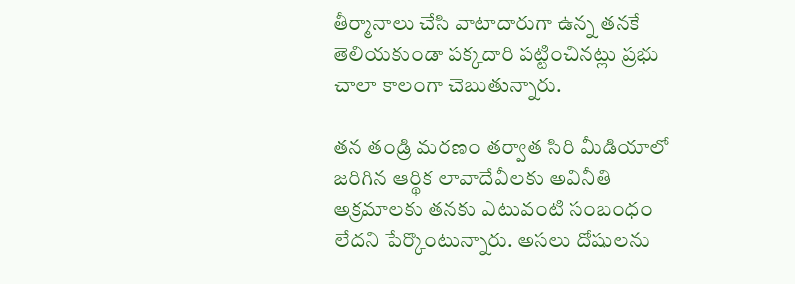తీర్మానాలు చేసి వాటాదారుగా ఉన్న తనకే తెలియకుండా పక్కదారి పట్టించినట్లు ప్రభు చాలా కాలంగా చెబుతున్నారు.

తన తండ్రి మరణం తర్వాత సిరి మీడియాలో జరిగిన ఆర్థిక లావాదేవీలకు అవినీతి అక్రమాలకు తనకు ఎటువంటి సంబంధం లేదని పేర్కొంటున్నారు. అసలు దోషులను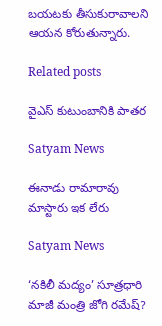బయటకు తీసుకురావాలని ఆయన కోరుతున్నారు.

Related posts

వైఎస్ కుటుంబానికి పాతర

Satyam News

ఈనాడు రామారావు మాస్టారు ఇక లేరు

Satyam News

‘నకిలీ మద్యం’ సూత్రధారి మాజీ మంత్రి జోగి రమేష్‌?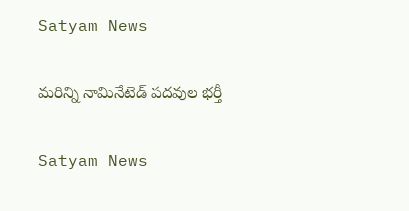Satyam News

మరిన్ని నామినేటెడ్ పదవుల భర్తీ

Satyam News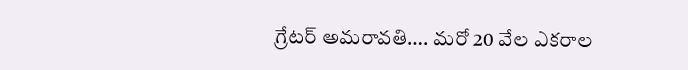గ్రేటర్‌ అమరావతి…. మరో 20 వేల ఎకరాల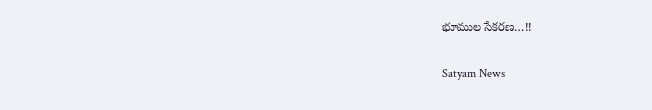భూముల సేకరణ…!!

Satyam News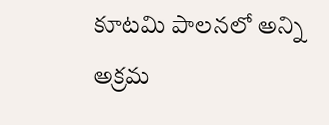కూటమి పాలనలో అన్ని అక్రమ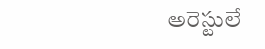అరెస్టులే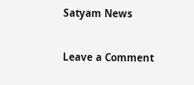Satyam News

Leave a Comment